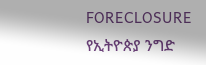FORECLOSURE
የኢትዮጵያ ንግድ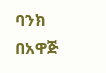ባንክ በአዋጅ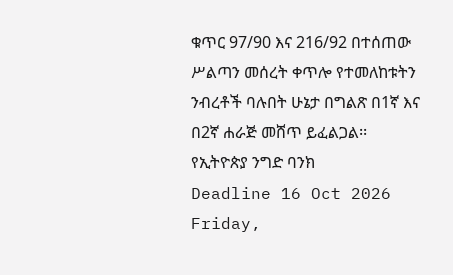ቁጥር 97/90 እና 216/92 በተሰጠው ሥልጣን መሰረት ቀጥሎ የተመለከቱትን ንብረቶች ባሉበት ሁኔታ በግልጽ በ1ኛ እና በ2ኛ ሐራጅ መሸጥ ይፈልጋል፡፡
የኢትዮጵያ ንግድ ባንክ
Deadline 16 Oct 2026
Friday,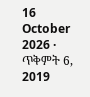16 October 2026 · ጥቅምት 6, 2019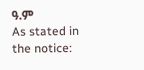ዓ.ም
As stated in the notice: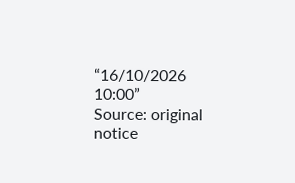“16/10/2026 10:00”
Source: original notice